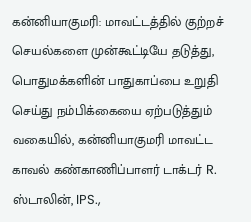கன்னியாகுமரி: மாவட்டத்தில் குற்றச் செயல்களை முன்கூட்டியே தடுத்து, பொதுமக்களின் பாதுகாப்பை உறுதி செய்து நம்பிக்கையை ஏற்படுத்தும் வகையில், கன்னியாகுமரி மாவட்ட காவல் கண்காணிப்பாளர் டாக்டர் R. ஸ்டாலின், IPS.,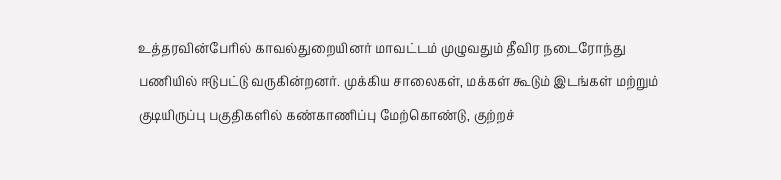உத்தரவின்பேரில் காவல்துறையினர் மாவட்டம் முழுவதும் தீவிர நடைரோந்து பணியில் ஈடுபட்டு வருகின்றனர். முக்கிய சாலைகள், மக்கள் கூடும் இடங்கள் மற்றும் குடியிருப்பு பகுதிகளில் கண்காணிப்பு மேற்கொண்டு, குற்றச்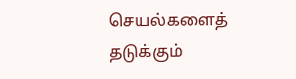செயல்களைத் தடுக்கும்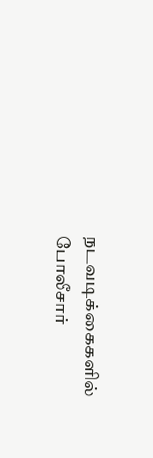நடவடிக்கைகளில் போலீசார்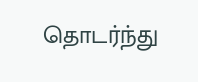தொடர்ந்து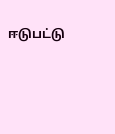ஈடுபட்டு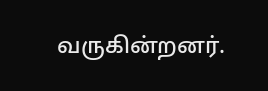வருகின்றனர்.